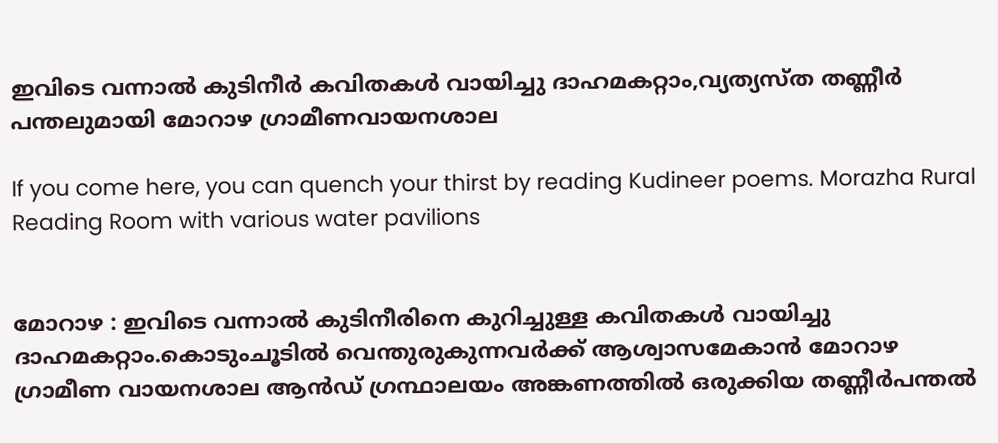ഇവിടെ വന്നാൽ കുടിനീർ കവിതകൾ വായിച്ചു ദാഹമകറ്റാം,വ്യത്യസ്ത തണ്ണീർ പന്തലുമായി മോറാഴ ഗ്രാമീണവായനശാല

If you come here, you can quench your thirst by reading Kudineer poems. Morazha Rural Reading Room with various water pavilions


മോറാഴ : ഇവിടെ വന്നാൽ കുടിനീരിനെ കുറിച്ചുള്ള കവിതകൾ വായിച്ചു ദാഹമകറ്റാം.കൊടുംചൂടിൽ വെന്തുരുകുന്നവർക്ക് ആശ്വാസമേകാൻ മോറാഴ ഗ്രാമീണ വായനശാല ആൻഡ് ഗ്രന്ഥാലയം അങ്കണത്തിൽ ഒരുക്കിയ തണ്ണീർപന്തൽ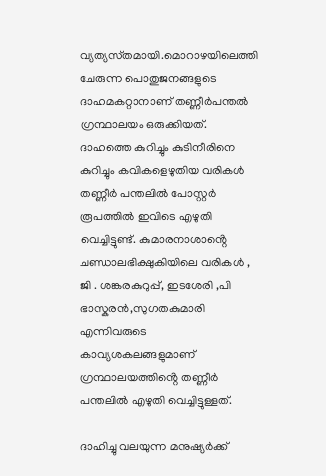വ്യത്യസ്‌തമായി.മൊറാഴയിലെത്തി ചേരുന്ന പൊതുജനങ്ങളുടെ ദാഹമകറ്റാനാണ് തണ്ണീർപന്തൽ ഗ്രന്ഥാലയം ഒരുക്കിയത്. ദാഹത്തെ കുറിച്ചും കുടിനീരിനെ കുറിച്ചും കവികളെഴുതിയ വരികൾ തണ്ണീർ പന്തലിൽ പോസ്റ്റർ രൂപത്തിൽ ഇവിടെ എഴുതി വെച്ചിട്ടുണ്ട്. കുമാരനാശാൻ്റെ ചണ്ഡാലഭിക്ഷുകിയിലെ വരികൾ , ജി . ശങ്കരകുറുപ്പ്, ഇടശേരി ,പി ഭാസ്കരൻ,സുഗതകുമാരി എന്നിവരുടെ കാവ്യശകലങ്ങളുമാണ് ഗ്രന്ഥാലയത്തിൻ്റെ തണ്ണീർ പന്തലിൽ എഴുതി വെച്ചിട്ടുള്ളത്.

ദാഹിച്ചു വലയുന്ന മനുഷ്യർക്ക്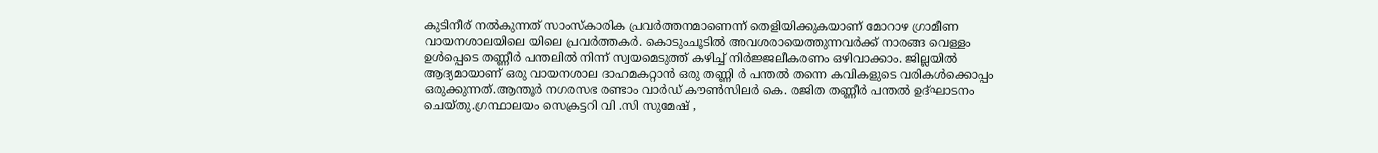കുടിനീര് നൽകുന്നത് സാംസ്കാരിക പ്രവർത്തനമാണെന്ന് തെളിയിക്കുകയാണ് മോറാഴ ഗ്രാമീണ വായനശാലയിലെ യിലെ പ്രവർത്തകർ. കൊടുംചൂടിൽ അവശരായെത്തുന്നവർക്ക് നാരങ്ങ വെള്ളം ഉൾപ്പെടെ തണ്ണീർ പന്തലിൽ നിന്ന് സ്വയമെടുത്ത് കഴിച്ച് നിർജ്ജലീകരണം ഒഴിവാക്കാം. ജില്ലയിൽ ആദ്യമായാണ് ഒരു വായനശാല ദാഹമകറ്റാൻ ഒരു തണ്ണി ർ പന്തൽ തന്നെ കവികളുടെ വരികൾക്കൊപ്പം ഒരുക്കുന്നത്.ആന്തൂർ നഗരസഭ രണ്ടാം വാർഡ് കൗൺസിലർ കെ. രജിത തണ്ണീർ പന്തൽ ഉദ്ഘാടനം ചെയ്തു.ഗ്രന്ഥാലയം സെക്രട്ടറി വി .സി സുമേഷ് ,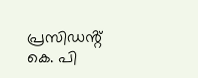പ്രസിഡൻ്റ് കെ. പി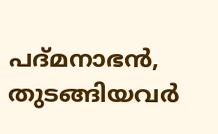പദ്മനാഭൻ, തുടങ്ങിയവർ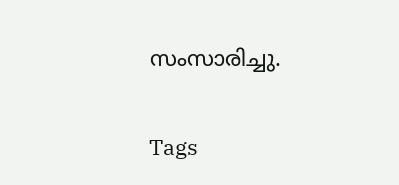സംസാരിച്ചു.

Tags